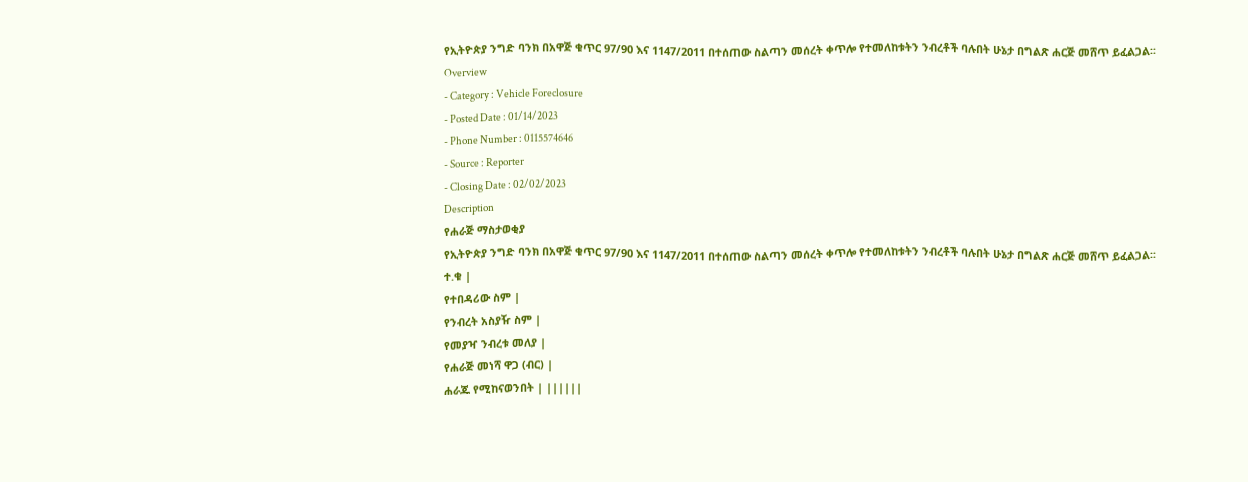የኢትዮጵያ ንግድ ባንክ በአዋጅ ቁጥር 97/90 እና 1147/2011 በተሰጠው ስልጣን መሰረት ቀጥሎ የተመለከቱትን ንብረቶች ባሉበት ሁኔታ በግልጽ ሐርጅ መሸጥ ይፈልጋል፡፡
Overview
- Category : Vehicle Foreclosure
- Posted Date : 01/14/2023
- Phone Number : 0115574646
- Source : Reporter
- Closing Date : 02/02/2023
Description
የሐራጅ ማስታወቂያ
የኢትዮጵያ ንግድ ባንክ በአዋጅ ቁጥር 97/90 እና 1147/2011 በተሰጠው ስልጣን መሰረት ቀጥሎ የተመለከቱትን ንብረቶች ባሉበት ሁኔታ በግልጽ ሐርጅ መሸጥ ይፈልጋል፡፡
ተ.ቁ |
የተበዳሪው ስም |
የንብረት አስያዥ ስም |
የመያዣ ንብረቱ መለያ |
የሐራጅ መነሻ ዋጋ (ብር) |
ሐራጁ የሚከናወንበት | ||||||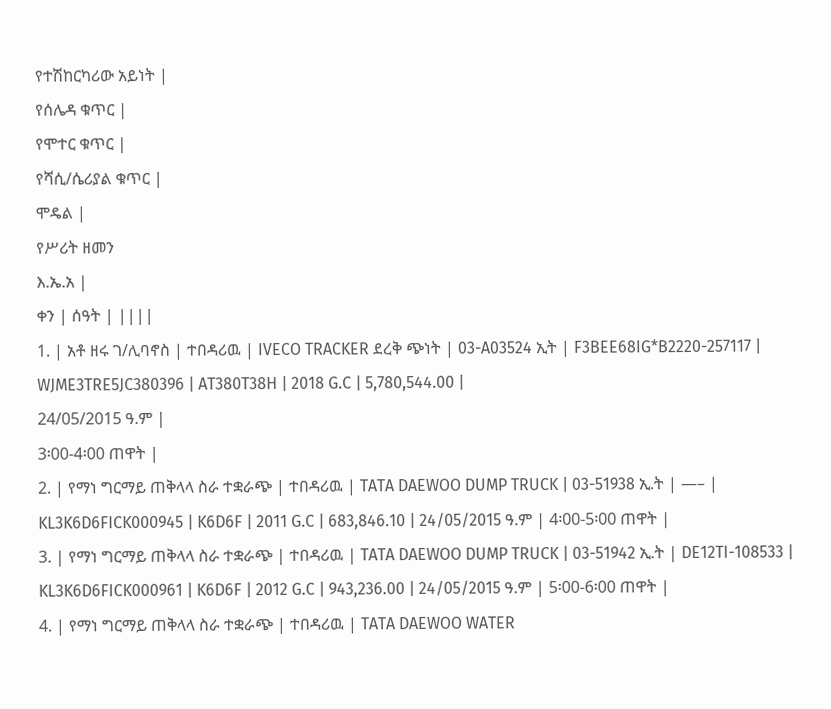የተሽከርካሪው አይነት |
የሰሌዳ ቁጥር |
የሞተር ቁጥር |
የሻሲ/ሴሪያል ቁጥር |
ሞዴል |
የሥሪት ዘመን
እ.ኤ.አ |
ቀን | ሰዓት | ||||
1. | አቶ ዘሩ ገ/ሊባኖስ | ተበዳሪዉ | IVECO TRACKER ደረቅ ጭነት | 03-A03524 ኢት | F3BEE68IG*B2220-257117 | WJME3TRE5JC380396 | AT380T38H | 2018 G.C | 5,780,544.00 |
24/05/2015 ዓ.ም |
3፡00-4፡00 ጠዋት |
2. | የማነ ግርማይ ጠቅላላ ስራ ተቋራጭ | ተበዳሪዉ | TATA DAEWOO DUMP TRUCK | 03-51938 ኢ.ት | —– | KL3K6D6FICK000945 | K6D6F | 2011 G.C | 683,846.10 | 24/05/2015 ዓ.ም | 4፡00-5፡00 ጠዋት |
3. | የማነ ግርማይ ጠቅላላ ስራ ተቋራጭ | ተበዳሪዉ | TATA DAEWOO DUMP TRUCK | 03-51942 ኢ.ት | DE12TI-108533 | KL3K6D6FICK000961 | K6D6F | 2012 G.C | 943,236.00 | 24/05/2015 ዓ.ም | 5፡00-6፡00 ጠዋት |
4. | የማነ ግርማይ ጠቅላላ ስራ ተቋራጭ | ተበዳሪዉ | TATA DAEWOO WATER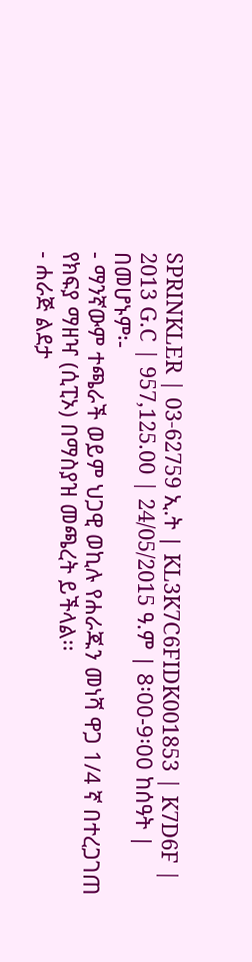SPRINKLER | 03-62759 ኢ.ት | KL3K7C6FIDK001853 | K7D6F | 2013 G.C | 957,125.00 | 24/05/2015 ዓ.ም | 8፡00-9፡00 ከሰዓት |
በመሆኑም፡-
- ማንኛውም ተጫራች ወይም ህጋዊ ወኪሉ የሐራጁን መነሻ ዋጋ 1/4 ኛ በተረጋገጠ የክፍያ ማዘዣ (ሲፒኦ) በማስያዝ መጫረት ይችላል፡፡
- ሐራጅ ልደታ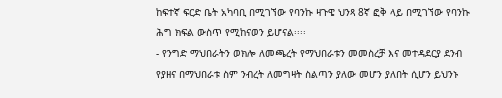ከፍተኛ ፍርድ ቤት አካባቢ በሚገኘው የባንኩ ዛጉዌ ህንጻ 8ኛ ፎቅ ላይ በሚገኘው የባንኩ ሕግ ክፍል ውስጥ የሚከናወን ይሆናል፡፡፡፡
- የንግድ ማህበራትን ወክሎ ለመጫረት የማህበራቱን መመስረቻ እና መተዳደርያ ደንብ የያዘና በማህበራቱ ስም ንብረት ለመግዛት ስልጣን ያለው መሆን ያለበት ሲሆን ይህንኑ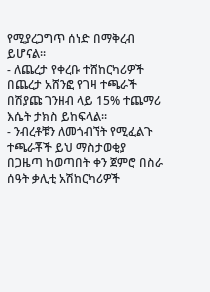የሚያረጋግጥ ሰነድ በማቅረብ ይሆናል፡፡
- ለጨረታ የቀረቡ ተሸከርካሪዎች በጨረታ አሸንፎ የገዛ ተጫራች በሽያጩ ገንዘብ ላይ 15% ተጨማሪ እሴት ታክስ ይከፍላል፡፡
- ንብረቶቹን ለመጎብኘት የሚፈልጉ ተጫራቾች ይህ ማስታወቂያ በጋዜጣ ከወጣበት ቀን ጀምሮ በስራ ሰዓት ቃሊቲ አሽከርካሪዎች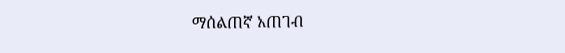ማሰልጠኛ አጠገብ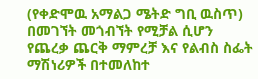(የቀድሞዉ አማልጋ ሜትድ ግቢ ዉስጥ) በመገኘት መጎብኘት የሚቻል ሲሆን የጨረቃ ጨርቅ ማምረቻ እና የልብስ ስፌት ማሽነሪዎች በተመለከተ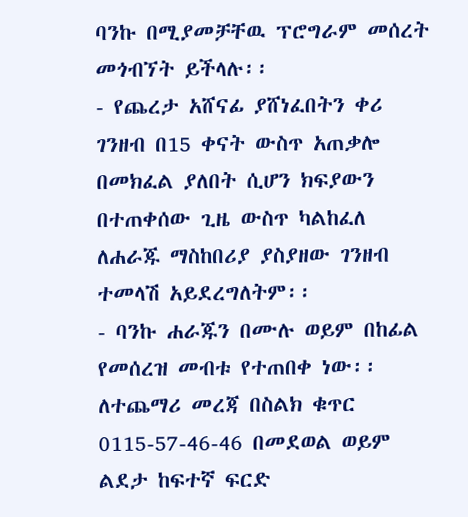ባንኩ በሚያመቻቸዉ ፕሮግራም መሰረት መጎብኘት ይችላሉ፡፡
- የጨረታ አሸናፊ ያሸነፈበትን ቀሪ ገንዘብ በ15 ቀናት ውስጥ አጠቃሎ በመክፈል ያለበት ሲሆን ክፍያውን በተጠቀሰው ጊዜ ውስጥ ካልከፈለ ለሐራጁ ማስከበሪያ ያስያዘው ገንዘብ ተመላሽ አይደረግለትም፡፡
- ባንኩ ሐራጁን በሙሉ ወይም በከፊል የመሰረዝ መብቱ የተጠበቀ ነው፡፡
ለተጨማሪ መረጃ በስልክ ቁጥር 0115-57-46-46 በመደወል ወይም ልደታ ከፍተኛ ፍርድ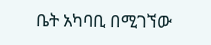ቤት አካባቢ በሚገኘው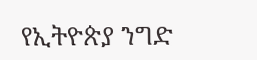የኢትዮጵያ ንግድ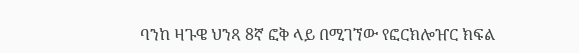ባንከ ዛጉዌ ህንጻ 8ኛ ፎቅ ላይ በሚገኘው የፎርክሎዠር ክፍል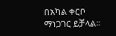በአካል ቀርቦ ማነጋገር ይቻላል፡፡